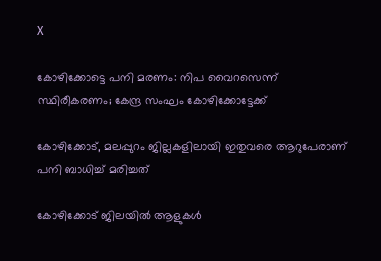X

കോഴിക്കോട്ടെ പനി മരണം: നിപ വൈറസെന്ന് സ്ഥിരീകരണം; കേന്ദ്ര സംഘം കോഴിക്കോട്ടേക്ക്

കോഴിക്കോട്, മലപ്പുറം ജില്ലകളിലായി ഇതുവരെ ആറുപേരാണ് പനി ബാധിച്ച് മരിച്ചത്

കോഴിക്കോട് ജിലയില്‍ ആളുകള്‍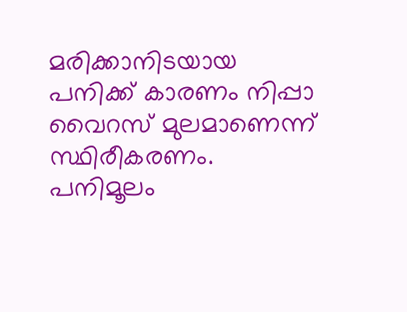മരിക്കാനിടയായ പനിക്ക് കാരണം നിപ്പാ വൈറസ് മുലമാണെന്ന് സ്ഥിരീകരണം. പനിമൂലം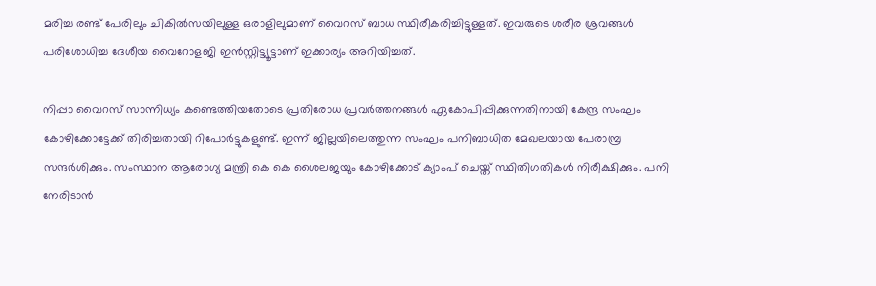മരിച്ച രണ്ട് പേരിലും ചികില്‍സയിലുള്ള ഒരാളിലുമാണ് വൈറസ് ബാധ സ്ഥിരീകരിച്ചിട്ടുള്ളത്. ഇവരുടെ ശരീര ശ്രവങ്ങള്‍ പരിശോധിച്ച ദേശീയ വൈറോളജി ഇന്‍സ്റ്റിട്ട്യൂട്ടാണ് ഇക്കാര്യം അറിയിച്ചത്.

നിപ്പാ വൈറസ് സാന്നിധ്യം കണ്ടെത്തിയതോടെ പ്രതിരോധ പ്രവര്‍ത്തനങ്ങള്‍ ഏകോപിപ്പിക്കുന്നതിനായി കേന്ദ്ര സംഘം കോഴിക്കോട്ടേക്ക് തിരിച്ചതായി റിപോര്‍ട്ടുകളുണ്ട്. ഇന്ന് ജില്ലയിലെത്തുന്ന സംഘം പനിബാധിത മേഖലയായ പേരാമ്പ്ര സന്ദര്‍ശിക്കും. സംസ്ഥാന ആരോഗ്യ മന്ത്രി കെ കെ ശൈലജയും കോഴിക്കോട് ക്യാംപ് ചെയ്ത് സ്ഥിതിഗതികള്‍ നിരീക്ഷിക്കും. പനി നേരിടാന്‍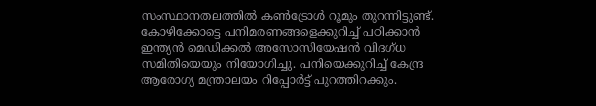സംസ്ഥാനതലത്തില്‍ കണ്‍ട്രോള്‍ റൂമും തുറന്നിട്ടുണ്ട്. കോഴിക്കോട്ടെ പനിമരണങ്ങളെക്കുറിച്ച് പഠിക്കാന്‍ ഇന്ത്യന്‍ മെഡിക്കല്‍ അസോസിയേഷന്‍ വിദഗ്ധ സമിതിയെയും നിയോഗിച്ചു. പനിയെക്കുറിച്ച് കേന്ദ്ര ആരോഗ്യ മന്ത്രാലയം റിപ്പോര്‍ട്ട് പുറത്തിറക്കും.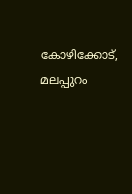കോഴിക്കോട്, മലപ്പുറം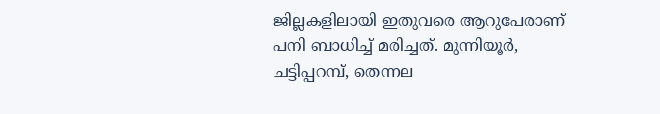ജില്ലകളിലായി ഇതുവരെ ആറുപേരാണ് പനി ബാധിച്ച് മരിച്ചത്. മുന്നിയൂര്‍, ചട്ടിപ്പറമ്പ്, തെന്നല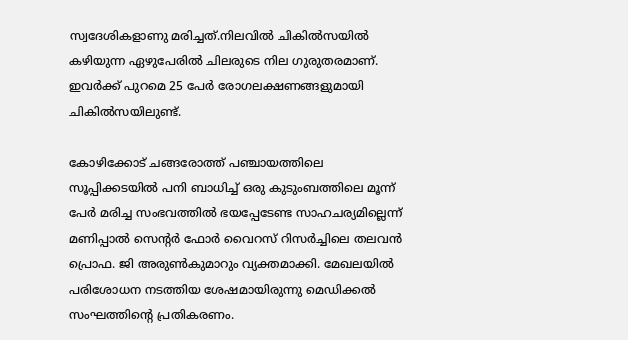സ്വദേശികളാണു മരിച്ചത്.നിലവില്‍ ചികില്‍സയില്‍ കഴിയുന്ന ഏഴുപേരില്‍ ചിലരുടെ നില ഗുരുതരമാണ്. ഇവര്‍ക്ക് പുറമെ 25 പേര്‍ രോഗലക്ഷണങ്ങളുമായി ചികില്‍സയിലുണ്ട്.

കോഴിക്കോട് ചങ്ങരോത്ത് പഞ്ചായത്തിലെ സൂപ്പിക്കടയില്‍ പനി ബാധിച്ച് ഒരു കുടുംബത്തിലെ മൂന്ന് പേര്‍ മരിച്ച സംഭവത്തില്‍ ഭയപ്പേടേണ്ട സാഹചര്യമില്ലെന്ന് മണിപ്പാല്‍ സെന്റര്‍ ഫോര്‍ വൈറസ് റിസര്‍ച്ചിലെ തലവന്‍ പ്രൊഫ. ജി അരുണ്‍കുമാറും വ്യക്തമാക്കി. മേഖലയില്‍ പരിശോധന നടത്തിയ ശേഷമായിരുന്നു മെഡിക്കല്‍ സംഘത്തിന്റെ പ്രതികരണം.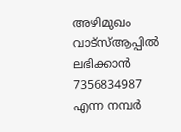അഴിമുഖം വാട്‌സ്ആപ്പില്‍ ലഭിക്കാന്‍ 7356834987 എന്ന നമ്പര്‍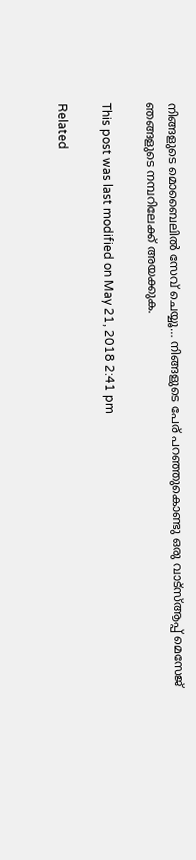നിങ്ങളുടെ മൊബൈലില്‍ സേവ് ചെയ്യൂ… നിങ്ങളുടെ പേര് പറഞ്ഞുകൊണ്ടു ഒരു വാട്‌സ്ആപ്പ് മെസേജ് ഞങ്ങളുടെ നമ്പറിലേക്ക് അയക്കുക.

This post was last modified on May 21, 2018 2:41 pm

Related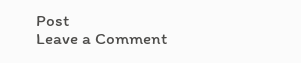Post
Leave a Comment